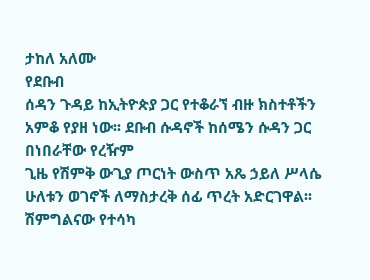ታከለ አለሙ
የደቡብ
ሰዳን ጉዳይ ከኢትዮጵያ ጋር የተቆራኘ ብዙ ክስተቶችን አምቆ የያዘ ነው፡፡ ደቡብ ሱዳኖች ከሰሜን ሱዳን ጋር በነበራቸው የረዥም
ጊዜ የሽምቅ ውጊያ ጦርነት ውስጥ አጼ ኃይለ ሥላሴ ሁለቱን ወገኖች ለማስታረቅ ሰፊ ጥረት አድርገዋል፡፡ ሽምግልናው የተሳካ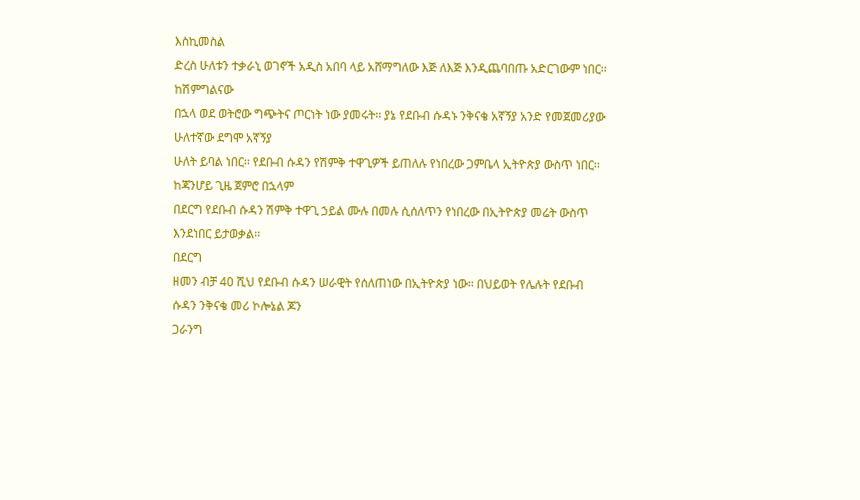እስኪመስል
ድረስ ሁለቱን ተቃራኒ ወገኖች አዲስ አበባ ላይ አሸማግለው እጅ ለእጅ እንዲጨባበጡ አድርገውም ነበር፡፡
ከሽምግልናው
በኋላ ወደ ወትሮው ግጭትና ጦርነት ነው ያመሩት፡፡ ያኔ የደቡብ ሱዳኑ ንቅናቄ አኛኝያ አንድ የመጀመሪያው ሁለተኛው ደግሞ አኛኝያ
ሁለት ይባል ነበር፡፡ የደቡብ ሱዳን የሽምቅ ተዋጊዎች ይጠለሉ የነበረው ጋምቤላ ኢትዮጵያ ውስጥ ነበር፡፡ ከጃንሆይ ጊዜ ጀምሮ በኋላም
በደርግ የደቡብ ሱዳን ሽምቅ ተዋጊ ኃይል ሙሉ በመሉ ሲሰለጥን የነበረው በኢትዮጵያ መሬት ውስጥ እንደነበር ይታወቃል፡፡
በደርግ
ዘመን ብቻ 40 ሺህ የደቡብ ሱዳን ሠራዊት የሰለጠነው በኢትዮጵያ ነው፡፡ በህይወት የሌሉት የደቡብ ሱዳን ንቅናቄ መሪ ኮሎኔል ጆን
ጋራንግ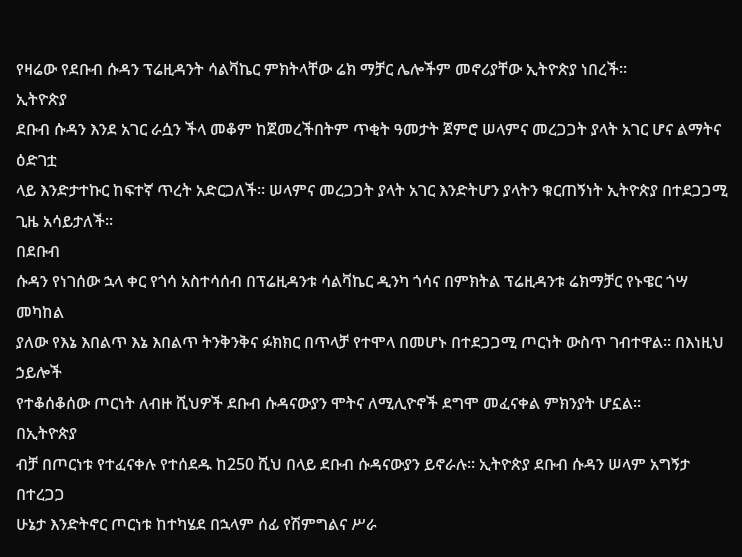የዛሬው የደቡብ ሱዳን ፕሬዚዳንት ሳልቫኬር ምክትላቸው ሬክ ማቻር ሌሎችም መኖሪያቸው ኢትዮጵያ ነበረች፡፡
ኢትዮጵያ
ደቡብ ሱዳን እንደ አገር ራሷን ችላ መቆም ከጀመረችበትም ጥቂት ዓመታት ጀምሮ ሠላምና መረጋጋት ያላት አገር ሆና ልማትና ዕድገቷ
ላይ እንድታተኩር ከፍተኛ ጥረት አድርጋለች፡፡ ሠላምና መረጋጋት ያላት አገር እንድትሆን ያላትን ቁርጠኝነት ኢትዮጵያ በተደጋጋሚ
ጊዜ አሳይታለች፡፡
በደቡብ
ሱዳን የነገሰው ኋላ ቀር የጎሳ አስተሳሰብ በፕሬዚዳንቱ ሳልቫኬር ዲንካ ጎሳና በምክትል ፕሬዚዳንቱ ሬክማቻር የኑዌር ጎሣ መካከል
ያለው የእኔ እበልጥ እኔ እበልጥ ትንቅንቅና ፉክክር በጥላቻ የተሞላ በመሆኑ በተደጋጋሚ ጦርነት ውስጥ ገብተዋል፡፡ በእነዚህ ኃይሎች
የተቆሰቆሰው ጦርነት ለብዙ ሺህዎች ደቡብ ሱዳናውያን ሞትና ለሚሊዮኖች ደግሞ መፈናቀል ምክንያት ሆኗል፡፡
በኢትዮጵያ
ብቻ በጦርነቱ የተፈናቀሉ የተሰደዱ ከ250 ሺህ በላይ ደቡብ ሱዳናውያን ይኖራሉ፡፡ ኢትዮጵያ ደቡብ ሱዳን ሠላም አግኝታ በተረጋጋ
ሁኔታ እንድትኖር ጦርነቱ ከተካሄደ በኋላም ሰፊ የሽምግልና ሥራ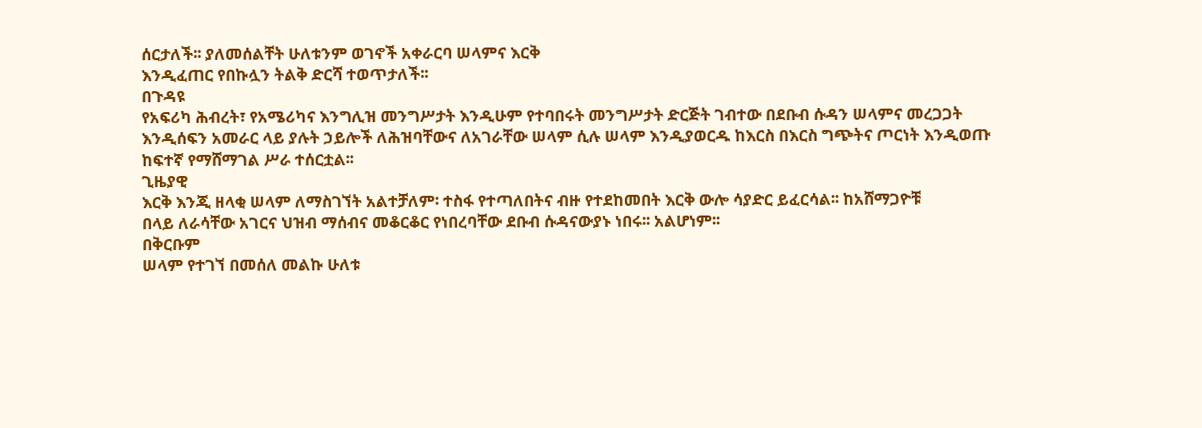ሰርታለች፡፡ ያለመሰልቸት ሁለቱንም ወገኖች አቀራርባ ሠላምና እርቅ
እንዲፈጠር የበኩሏን ትልቅ ድርሻ ተወጥታለች፡፡
በጉዳዩ
የአፍሪካ ሕብረት፣ የአሜሪካና እንግሊዝ መንግሥታት እንዲሁም የተባበሩት መንግሥታት ድርጅት ገብተው በደቡብ ሱዳን ሠላምና መረጋጋት
እንዲሰፍን አመራር ላይ ያሉት ኃይሎች ለሕዝባቸውና ለአገራቸው ሠላም ሲሉ ሠላም እንዲያወርዱ ከእርስ በእርስ ግጭትና ጦርነት እንዲወጡ
ከፍተኛ የማሸማገል ሥራ ተሰርቷል፡፡
ጊዜያዊ
እርቅ እንጂ ዘላቂ ሠላም ለማስገኘት አልተቻለም፡ ተስፋ የተጣለበትና ብዙ የተደከመበት እርቅ ውሎ ሳያድር ይፈርሳል፡፡ ከአሸማጋዮቹ
በላይ ለራሳቸው አገርና ህዝብ ማሰብና መቆርቆር የነበረባቸው ደቡብ ሱዳናውያኑ ነበሩ፡፡ አልሆነም፡፡
በቅርቡም
ሠላም የተገኘ በመሰለ መልኩ ሁለቱ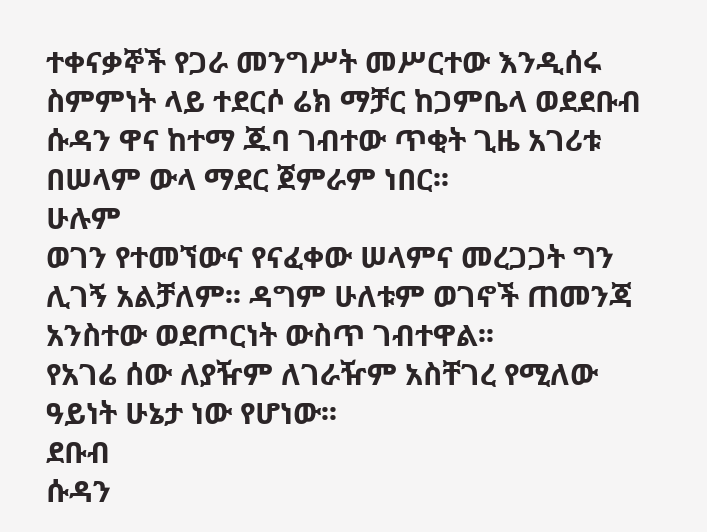ተቀናቃኞች የጋራ መንግሥት መሥርተው እንዲሰሩ ስምምነት ላይ ተደርሶ ሬክ ማቻር ከጋምቤላ ወደደቡብ
ሱዳን ዋና ከተማ ጁባ ገብተው ጥቂት ጊዜ አገሪቱ በሠላም ውላ ማደር ጀምራም ነበር፡፡
ሁሉም
ወገን የተመኘውና የናፈቀው ሠላምና መረጋጋት ግን ሊገኝ አልቻለም፡፡ ዳግም ሁለቱም ወገኖች ጠመንጃ አንስተው ወደጦርነት ውስጥ ገብተዋል፡፡
የአገሬ ሰው ለያዥም ለገራዥም አስቸገረ የሚለው ዓይነት ሁኔታ ነው የሆነው፡፡
ደቡብ
ሱዳን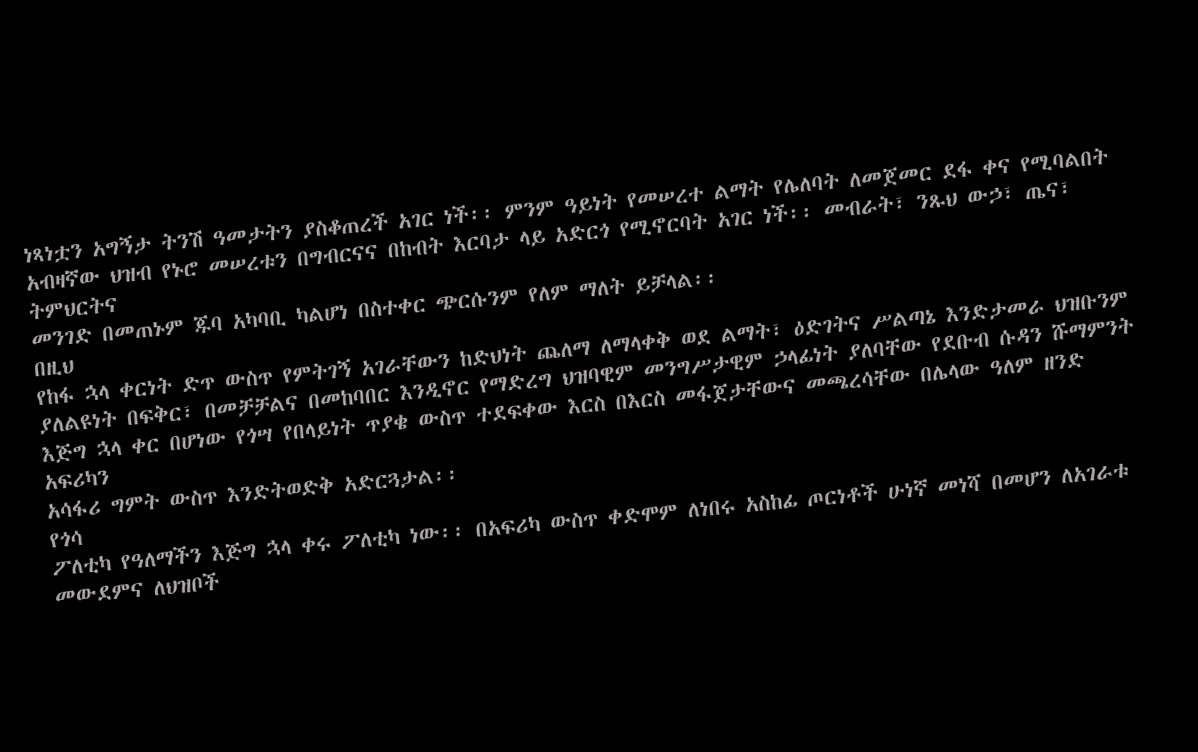ነጻነቷን አግኝታ ትንሽ ዓመታትን ያስቆጠረች አገር ነች፡፡ ምንም ዓይነት የመሠረተ ልማት የሌለባት ለመጀመር ደፋ ቀና የሚባልበት
አብዛኛው ህዝብ የኑሮ መሠረቱን በግብርናና በከብት እርባታ ላይ አድርጎ የሚኖርባት አገር ነች፡፡ መብራት፣ ንጹህ ውኃ፣ ጤና፣ ትምህርትና
መንገድ በመጠኑም ጁባ አካባቢ ካልሆነ በስተቀር ጭርሱንም የለም ማለት ይቻላል፡፡
በዚህ
የከፋ ኋላ ቀርነት ድጥ ውስጥ የምትገኝ አገራቸውን ከድህነት ጨለማ ለማላቀቅ ወደ ልማት፣ ዕድገትና ሥልጣኔ እንድታመራ ህዝቡንም
ያለልዩነት በፍቅር፣ በመቻቻልና በመከባበር እንዲኖር የማድረግ ህዝባዊም መንግሥታዊም ኃላፊነት ያለባቸው የደቡብ ሱዳን ሹማምንት
እጅግ ኋላ ቀር በሆነው የጎሣ የበላይነት ጥያቄ ውስጥ ተደፍቀው እርስ በእርስ መፋጀታቸውና መጫረሳቸው በሌላው ዓለም ዘንድ አፍሪካን
አሳፋሪ ግምት ውስጥ እንድትወድቅ አድርጓታል፡፡
የጎሳ
ፖለቲካ የዓለማችን እጅግ ኋላ ቀሩ ፖለቲካ ነው፡፡ በአፍሪካ ውስጥ ቀድሞም ለነበሩ አስከፊ ጦርነቶች ሁነኛ መነሻ በመሆን ለአገራቱ
መውደምና ለህዝቦች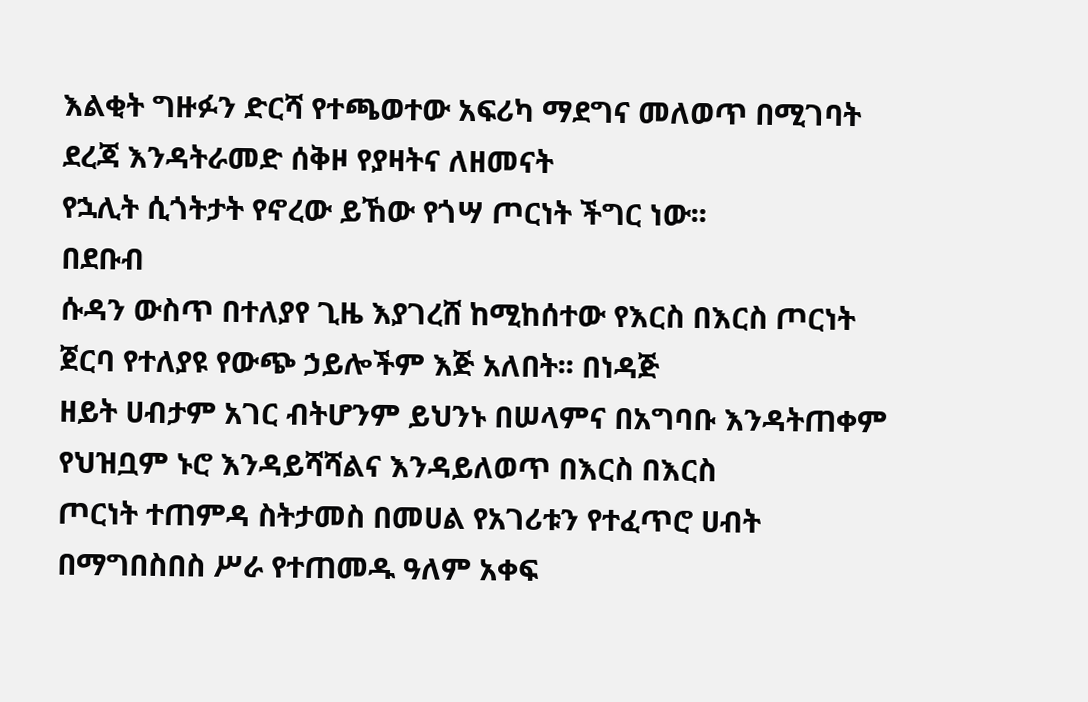እልቂት ግዙፉን ድርሻ የተጫወተው አፍሪካ ማደግና መለወጥ በሚገባት ደረጃ እንዳትራመድ ሰቅዞ የያዛትና ለዘመናት
የኋሊት ሲጎትታት የኖረው ይኸው የጎሣ ጦርነት ችግር ነው፡፡
በደቡብ
ሱዳን ውስጥ በተለያየ ጊዜ እያገረሸ ከሚከሰተው የእርስ በእርስ ጦርነት ጀርባ የተለያዩ የውጭ ኃይሎችም እጅ አለበት፡፡ በነዳጅ
ዘይት ሀብታም አገር ብትሆንም ይህንኑ በሠላምና በአግባቡ እንዳትጠቀም የህዝቧም ኑሮ እንዳይሻሻልና እንዳይለወጥ በእርስ በእርስ
ጦርነት ተጠምዳ ስትታመስ በመሀል የአገሪቱን የተፈጥሮ ሀብት በማግበስበስ ሥራ የተጠመዱ ዓለም አቀፍ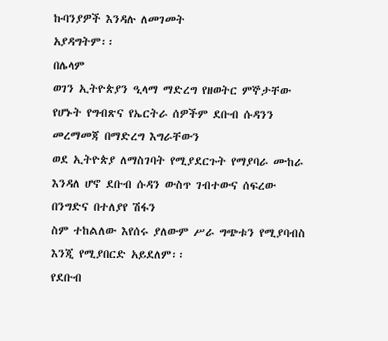ኩባንያዎች እንዳሉ ለመገመት
አያዳግትም፡፡
በሌላም
ወገን ኢትዮጵያን ዒላማ ማድረግ የዘወትር ምኞታቸው የሆኑት የግብጽና የኤርትራ ሰዎችም ደቡብ ሱዳንን መረማመጃ በማድረግ እግራቸውን
ወደ ኢትዮጵያ ለማስገባት የሚያደርጉት የማያባራ ሙከራ እንዳለ ሆኖ ደቡብ ሱዳን ውስጥ ገብተውና ሰፍረው በንግድና በተለያየ ሽፋን
ስም ተከልለው እየሰሩ ያለውም ሥራ ግጭቱን የሚያባብስ እንጂ የሚያበርድ አይደለም፡፡
የደቡብ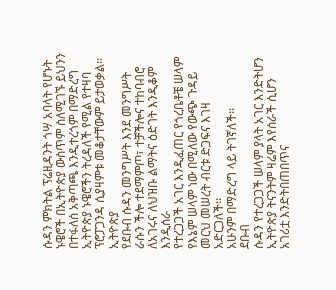ሱዳን ምክትል ፕሬዚዳንት ጎሣ አባላት የሆኑት ኑዌሮች በኢትዮጵያ ውስጥም ስለሚገኙ ይህንን በተፋለሰ አቅጣጫ እንዲተረጎም በማድረግ
ኢትዮጵያ ኑዌሮችን ትረዳለች የሚል የተዛባ ፕሮፓጋንዳ ሲያዛምቱ መቆታቸውም ይታወቃል፡፡
ኢትዮጵያ
የደቡብ ሱዳን መንግሥት እንደ መንግሥት ራሱን ችሎ ተደማምጦ፣ ተቻችሎና ተከባብሮ ለአገሩና ለህዝቡ ልማትና ዕድገት እንዲቆም እንዲሰራ
የተረጋጋች አገር እንዲፈጠር የጎረቤቶቼ ሠላም የእኔም ሠላም ነው በሚለው የውጭ ጉዳይ መርህ መሠረት ብርቱ ድጋፍና እገዛ አድርጋለች፡፡
አሁንም በማድረግ ላይ ትገኛለች፡፡
ደቡብ
ሱዳን የተረጋጋች ሠላም ያላት አገር እንድትሆን ኢትዮጵያ ትናንትም ዛሬም እየሰራች ሲሆን አገሪቷ እንድትበጠበጥና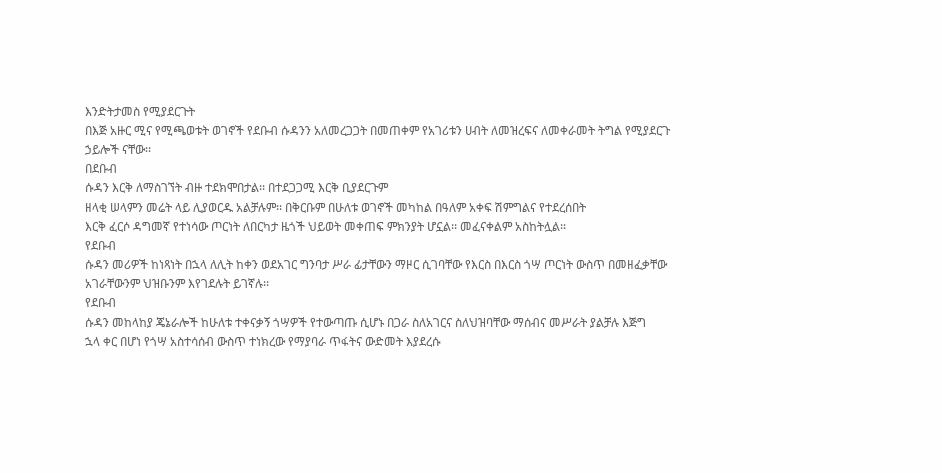እንድትታመስ የሚያደርጉት
በእጅ አዙር ሚና የሚጫወቱት ወገኖች የደቡብ ሱዳንን አለመረጋጋት በመጠቀም የአገሪቱን ሀብት ለመዝረፍና ለመቀራመት ትግል የሚያደርጉ
ኃይሎች ናቸው፡፡
በደቡብ
ሱዳን እርቅ ለማስገኘት ብዙ ተደክሞበታል፡፡ በተደጋጋሚ እርቅ ቢያደርጉም
ዘላቂ ሠላምን መሬት ላይ ሊያወርዱ አልቻሉም፡፡ በቅርቡም በሁለቱ ወገኖች መካከል በዓለም አቀፍ ሽምግልና የተደረሰበት
እርቅ ፈርሶ ዳግመኛ የተነሳው ጦርነት ለበርካታ ዜጎች ህይወት መቀጠፍ ምክንያት ሆኗል፡፡ መፈናቀልም አስከትሏል፡፡
የደቡብ
ሱዳን መሪዎች ከነጻነት በኋላ ለሊት ከቀን ወደአገር ግንባታ ሥራ ፊታቸውን ማዞር ሲገባቸው የእርስ በእርስ ጎሣ ጦርነት ውስጥ በመዘፈቃቸው
አገራቸውንም ህዝቡንም እየገደሉት ይገኛሉ፡፡
የደቡብ
ሱዳን መከላከያ ጄኔራሎች ከሁለቱ ተቀናቃኝ ጎሣዎች የተውጣጡ ሲሆኑ በጋራ ስለአገርና ስለህዝባቸው ማሰብና መሥራት ያልቻሉ እጅግ
ኋላ ቀር በሆነ የጎሣ አስተሳሰብ ውስጥ ተነክረው የማያባራ ጥፋትና ውድመት እያደረሱ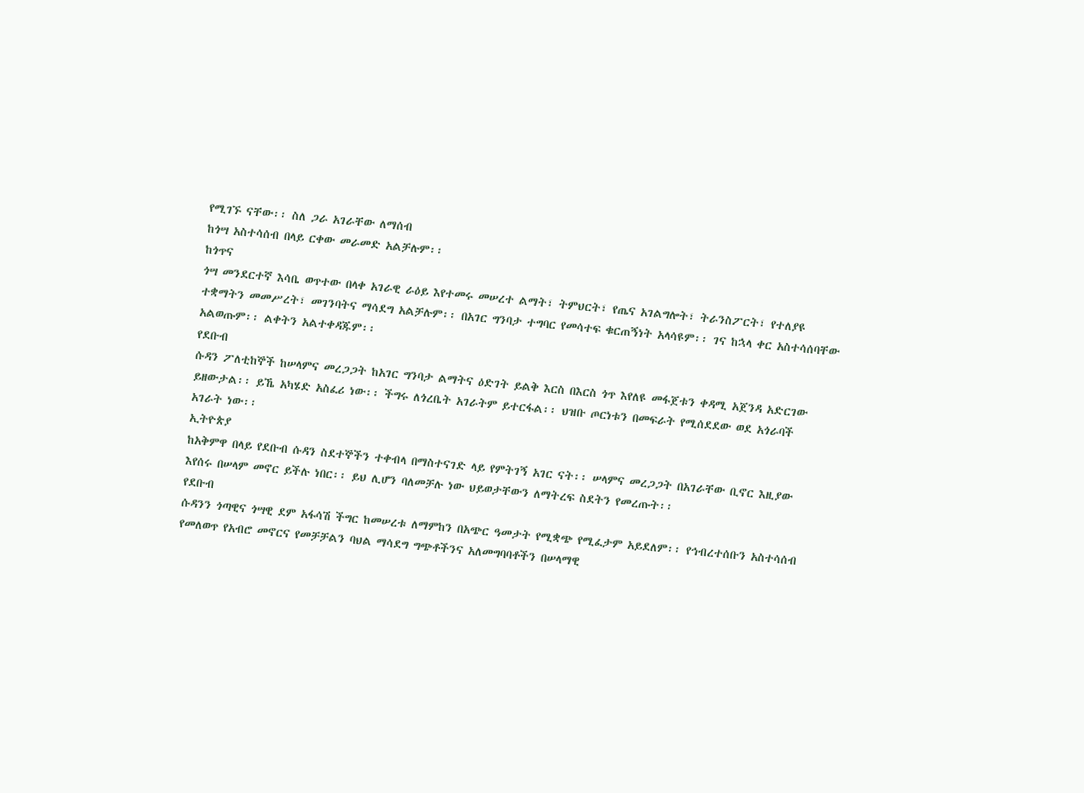የሚገኙ ናቸው፡፡ ስለ ጋራ አገራቸው ለማሰብ
ከጎሣ አስተሳሰብ በላይ ርቀው መራመድ አልቻሉም፡፡
ከጎጥና
ጎሣ መንደርተኛ እሳቤ ወጥተው በላቀ አገራዊ ራዕይ እየተመሩ መሠረተ ልማት፣ ትምህርት፣ የጤና አገልግሎት፣ ትራንስፖርት፣ የተለያዩ
ተቋማትን መመሥረት፣ መገንባትና ማሳደግ አልቻሉም፡፡ በአገር ግንባታ ተግባር የመሳተፍ ቁርጠኝነት አላሳዩም፡፡ ገና ከኋላ ቀር አስተሳሰባቸው
አልወጡም፡፡ ልቀትን አልተቀዳጁም፡፡
የደቡብ
ሱዳን ፖለቲከኞች ከሠላምና መረጋጋት ከአገር ግንባታ ልማትና ዕድገት ይልቅ እርስ በእርስ ጎጥ እየለዩ መፋጀቱን ቀዳሚ አጀንዳ አድርገው
ይዘውታል፡፡ ይኼ አካሄድ አስፈሪ ነው፡፡ ችግሩ ለጎረቤት አገራትም ይተርፋል፡፡ ህዝቡ ጦርነቱን በመፍራት የሚሰደደው ወደ አጎራባች
አገራት ነው፡፡
ኢትዮጵያ
ከአቅምዋ በላይ የደቡብ ሱዳን ስደተኞችን ተቀብላ በማስተናገድ ላይ የምትገኝ አገር ናት፡፡ ሠላምና መረጋጋት በአገራቸው ቢኖር እዚያው
እየሰሩ በሠላም መኖር ይችሉ ነበር፡፡ ይህ ሊሆን ባለመቻሉ ነው ህይወታቸውን ለማትረፍ ስደትን የመረጡት፡፡
የደቡብ
ሱዳንን ጎጣዊና ጎሣዊ ደም አፋሳሽ ችግር ከመሠረቱ ለማምከን በአጭር ዓመታት የሚቋጭ የሚፈታም አይደለም፡፡ የኅብረተሰቡን አስተሳሰብ
የመለወጥ የአብሮ መኖርና የመቻቻልን ባህል ማሳደግ ግጭቶችንና አለመግባባቶችን በሠላማዊ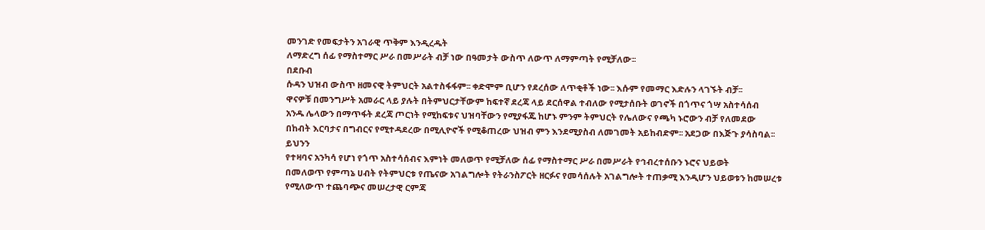መንገድ የመፍታትን አገራዊ ጥቅም እንዲረዱት
ለማድረግ ሰፊ የማስተማር ሥራ በመሥራት ብቻ ነው በዓመታት ውስጥ ለውጥ ለማምጣት የሚቻለው፡፡
በደቡብ
ሱዳን ህዝብ ውስጥ ዘመናዊ ትምህርት አልተስፋፋም፡፡ ቀድሞም ቢሆን የደረሰው ለጥቂቶች ነው፡፡ እሱም የመማር እድሉን ላገኙት ብቻ፡፡
ዋናዎቹ በመንግሥት አመራር ላይ ያሉት በትምህርታቸውም ከፍተኛ ደረጃ ላይ ደርሰዋል ተብለው የሚታሰቡት ወገኖች በጎጥና ጎሣ አስተሳሰብ
አንዱ ሌላውን በማጥፋት ደረጃ ጦርነት የሚከፍቱና ህዝባቸውን የሚያፋጁ ከሆኑ ምንም ትምህርት የሌለውና የጫካ ኑሮውን ብቻ የለመደው
በከብት እርባታና በግብርና የሚተዳደረው በሚሊዮኖች የሚቆጠረው ህዝብ ምን እንደሚያስብ ለመገመት አይከብድም፡፡ አደጋው በእጅጉ ያሳስባል፡፡
ይህንን
የተዛባና አንካሳ የሆነ የጎጥ አስተሳሰብና እምነት መለወጥ የሚቻለው ሰፊ የማስተማር ሥራ በመሥራት የኅብረተሰቡን ኑሮና ህይወት
በመለወጥ የምጣኔ ሀብት የትምህርቱ የጤናው አገልግሎት የትራንስፖርት ዘርፉና የመሳሰሉት አገልግሎት ተጠቃሚ እንዲሆን ህይወቱን ከመሠረቱ
የሚለውጥ ተጨባጭና መሠረታዊ ርምጃ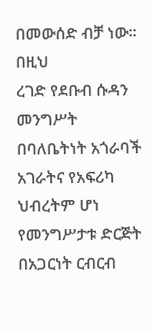በመውሰድ ብቻ ነው፡፡
በዚህ
ረገድ የደቡብ ሱዳን መንግሥት በባለቤትነት አጎራባች አገራትና የአፍሪካ ህብረትም ሆነ የመንግሥታቱ ድርጅት በአጋርነት ርብርብ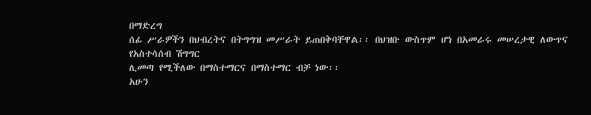በማድረግ
ሰፊ ሥራዎችን በህብረትና በትግግዝ መሥራት ይጠበቅባቸዋል፡፡ በህዝቡ ውስጥም ሆነ በአመራሩ መሠረታዊ ለውጥና የአስተሳሰብ ሽግግር
ሊመጣ የሚችለው በማስተማርና በማስተማር ብቻ ነው፡፡
አሁን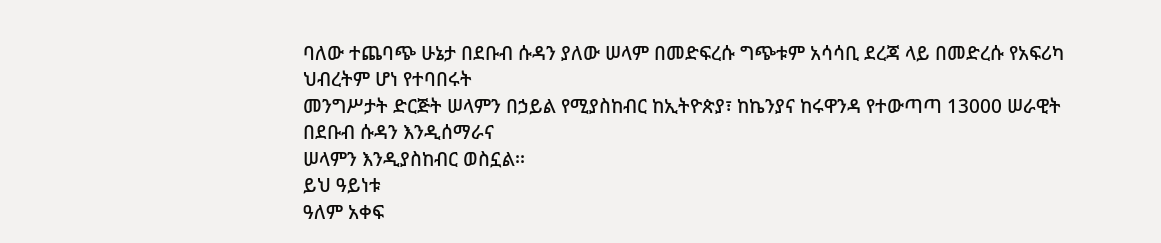ባለው ተጨባጭ ሁኔታ በደቡብ ሱዳን ያለው ሠላም በመድፍረሱ ግጭቱም አሳሳቢ ደረጃ ላይ በመድረሱ የአፍሪካ ህብረትም ሆነ የተባበሩት
መንግሥታት ድርጅት ሠላምን በኃይል የሚያስከብር ከኢትዮጵያ፣ ከኬንያና ከሩዋንዳ የተውጣጣ 13000 ሠራዊት በደቡብ ሱዳን እንዲሰማራና
ሠላምን እንዲያስከብር ወስኗል፡፡
ይህ ዓይነቱ
ዓለም አቀፍ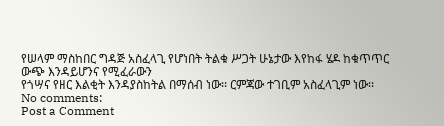የሠላም ማስከበር ግዳጅ አስፈላጊ የሆነበት ትልቁ ሥጋት ሁኔታው እየከፋ ሄዶ ከቁጥጥር ውጭ እንዳይሆንና የሚፈራውን
የጎሣና የዘር እልቂት እንዳያስከትል በማሰብ ነው፡፡ ርምጃው ተገቢም አስፈላጊም ነው፡፡
No comments:
Post a Comment